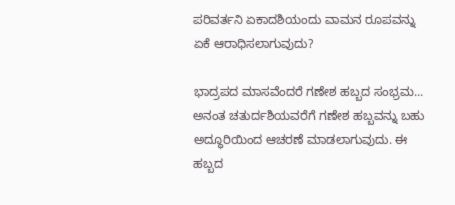ಪರಿವರ್ತನಿ ಏಕಾದಶಿಯಂದು ವಾಮನ ರೂಪವನ್ನು ಏಕೆ ಆರಾಧಿಸಲಾಗುವುದು?

ಭಾದ್ರಪದ ಮಾಸವೆಂದರೆ ಗಣೇಶ ಹಬ್ಬದ ಸಂಭ್ರಮ... ಅನಂತ ಚತುರ್ದಶಿಯವರೆಗೆ ಗಣೇಶ ಹಬ್ಬವನ್ನು ಬಹು ಅದ್ಧೂರಿಯಿಂದ ಆಚರಣೆ ಮಾಡಲಾಗುವುದು. ಈ ಹಬ್ಬದ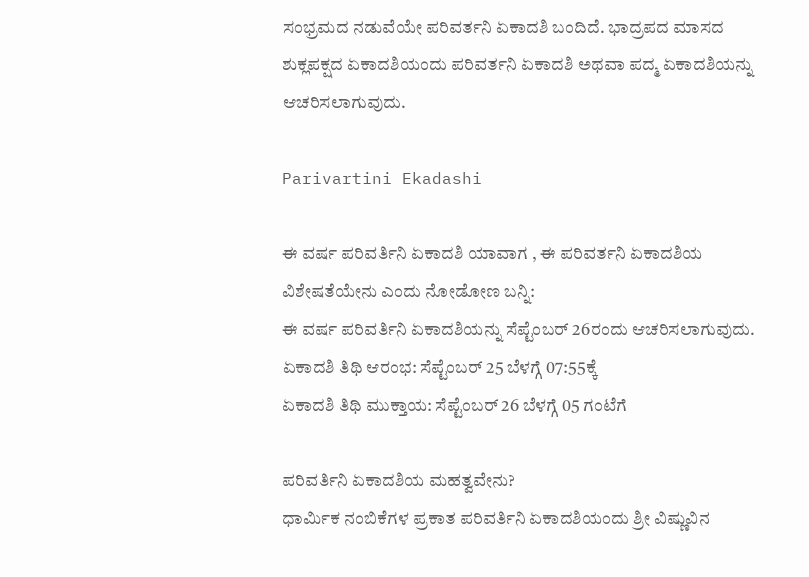ಸಂಭ್ರಮದ ನಡುವೆಯೇ ಪರಿವರ್ತನಿ ಏಕಾದಶಿ ಬಂದಿದೆ. ಭಾದ್ರಪದ ಮಾಸದ ಶುಕ್ಲಪಕ್ಷದ ಏಕಾದಶಿಯಂದು ಪರಿವರ್ತನಿ ಏಕಾದಶಿ ಅಥವಾ ಪದ್ಮ ಏಕಾದಶಿಯನ್ನು ಆಚರಿಸಲಾಗುವುದು.

Parivartini Ekadashi

ಈ ವರ್ಷ ಪರಿವರ್ತಿನಿ ಏಕಾದಶಿ ಯಾವಾಗ , ಈ ಪರಿವರ್ತನಿ ಏಕಾದಶಿಯ ವಿಶೇಷತೆಯೇನು ಎಂದು ನೋಡೋಣ ಬನ್ನಿ:
ಈ ವರ್ಷ ಪರಿವರ್ತಿನಿ ಏಕಾದಶಿಯನ್ನು ಸೆಪ್ಟೆಂಬರ್ 26ರಂದು ಆಚರಿಸಲಾಗುವುದು.
ಏಕಾದಶಿ ತಿಥಿ ಆರಂಭ: ಸೆಪ್ಟೆಂಬರ್ 25 ಬೆಳಗ್ಗೆ 07:55ಕ್ಕೆ
ಏಕಾದಶಿ ತಿಥಿ ಮುಕ್ತಾಯ: ಸೆಪ್ಟೆಂಬರ್‌ 26 ಬೆಳಗ್ಗೆ 05 ಗಂಟೆಗೆ

ಪರಿವರ್ತಿನಿ ಏಕಾದಶಿಯ ಮಹತ್ವವೇನು?
ಧಾರ್ಮಿಕ ನಂಬಿಕೆಗಳ ಪ್ರಕಾತ ಪರಿವರ್ತಿನಿ ಏಕಾದಶಿಯಂದು ಶ್ರೀ ವಿಷ್ಣುವಿನ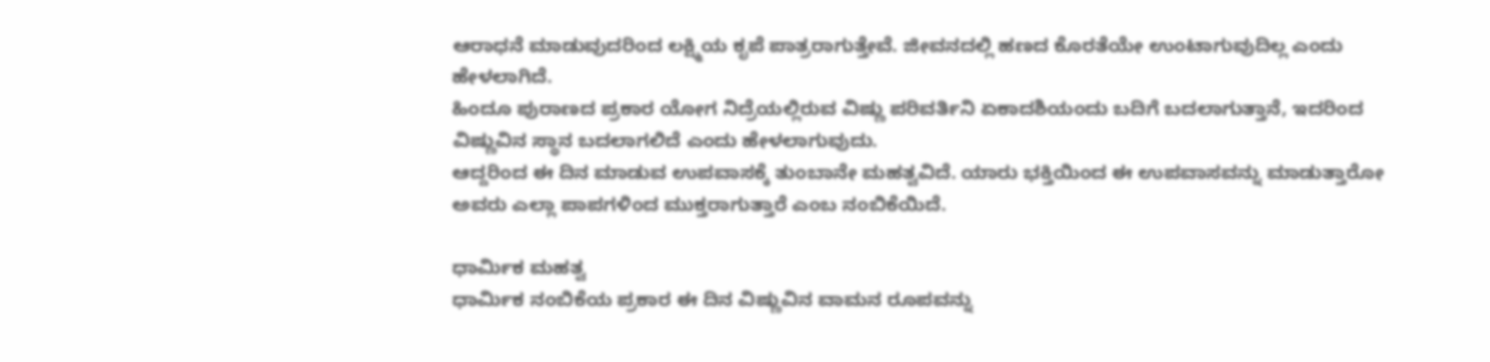ಆರಾಧನೆ ಮಾಡುವುದರಿಂದ ಲಕ್ಷ್ಮಿಯ ಕೃಪೆ ಪಾತ್ರರಾಗುತ್ತೇವೆ. ಜೀವನದಲ್ಲಿ ಹಣದ ಕೊರತೆಯೇ ಉಂಟಾಗುವುದಿಲ್ಲ ಎಂದು ಹೇಳಲಾಗಿದೆ.
ಹಿಂದೂ ಪುರಾಣದ ಪ್ರಕಾರ ಯೋಗ ನಿದ್ರೆಯಲ್ಲಿರುವ ವಿಷ್ಣು ಪರಿವರ್ತಿನಿ ಏಕಾದಶಿಯಂದು ಬದಿಗೆ ಬದಲಾಗುತ್ತಾನೆ, ಇದರಿಂದ ವಿಷ್ಣುವಿನ ಸ್ಥಾನ ಬದಲಾಗಲಿದೆ ಎಂದು ಹೇಳಲಾಗುವುದು.
ಆದ್ದರಿಂದ ಈ ದಿನ ಮಾಡುವ ಉಪವಾಸಕ್ಕೆ ತುಂಬಾನೇ ಮಹತ್ವವಿದೆ. ಯಾರು ಭಕ್ತಿಯಿಂದ ಈ ಉಪವಾಸವನ್ನು ಮಾಡುತ್ತಾರೋ ಅವರು ಎಲ್ಲಾ ಪಾಪಗಳಿಂದ ಮುಕ್ತರಾಗುತ್ತಾರೆ ಎಂಬ ನಂಬಿಕೆಯಿದೆ.

ಧಾರ್ಮಿಕ ಮಹತ್ವ
ಧಾರ್ಮಿಕ ನಂಬಿಕೆಯ ಪ್ರಕಾರ ಈ ದಿನ ವಿಷ್ಣುವಿನ ವಾಮನ ರೂಪವನ್ನು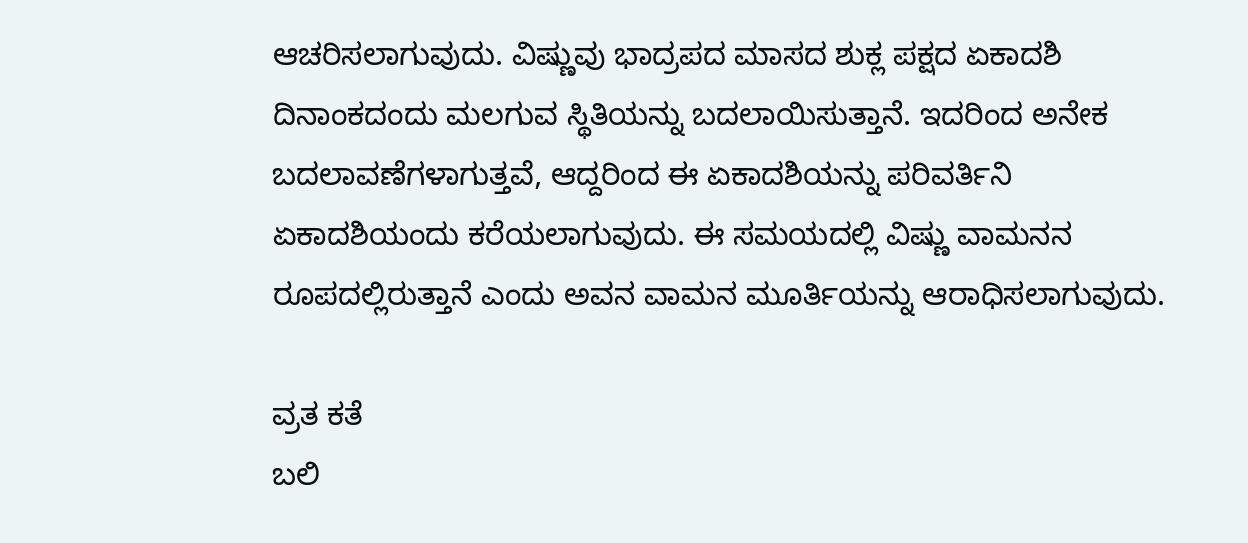ಆಚರಿಸಲಾಗುವುದು. ವಿಷ್ಣುವು ಭಾದ್ರಪದ ಮಾಸದ ಶುಕ್ಲ ಪಕ್ಷದ ಏಕಾದಶಿ ದಿನಾಂಕದಂದು ಮಲಗುವ ಸ್ಥಿತಿಯನ್ನು ಬದಲಾಯಿಸುತ್ತಾನೆ. ಇದರಿಂದ ಅನೇಕ ಬದಲಾವಣೆಗಳಾಗುತ್ತವೆ, ಆದ್ದರಿಂದ ಈ ಏಕಾದಶಿಯನ್ನು ಪರಿವರ್ತಿನಿ ಏಕಾದಶಿಯಂದು ಕರೆಯಲಾಗುವುದು. ಈ ಸಮಯದಲ್ಲಿ ವಿಷ್ಣು ವಾಮನನ ರೂಪದಲ್ಲಿರುತ್ತಾನೆ ಎಂದು ಅವನ ವಾಮನ ಮೂರ್ತಿಯನ್ನು ಆರಾಧಿಸಲಾಗುವುದು.

ವ್ರತ ಕತೆ
ಬಲಿ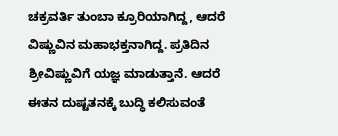ಚಕ್ರವರ್ತಿ ತುಂಬಾ ಕ್ರೂರಿಯಾಗಿದ್ದ, ಆದರೆ ವಿಷ್ಣುವಿನ ಮಹಾಭಕ್ತನಾಗಿದ್ದ. ಪ್ರತಿದಿನ ಶ್ರೀವಿಷ್ಣುವಿಗೆ ಯಜ್ಞ ಮಾಡುತ್ತಾನೆ. ಆದರೆ ಈತನ ದುಷ್ಟತನಕ್ಕೆ ಬುದ್ಧಿ ಕಲಿಸುವಂತೆ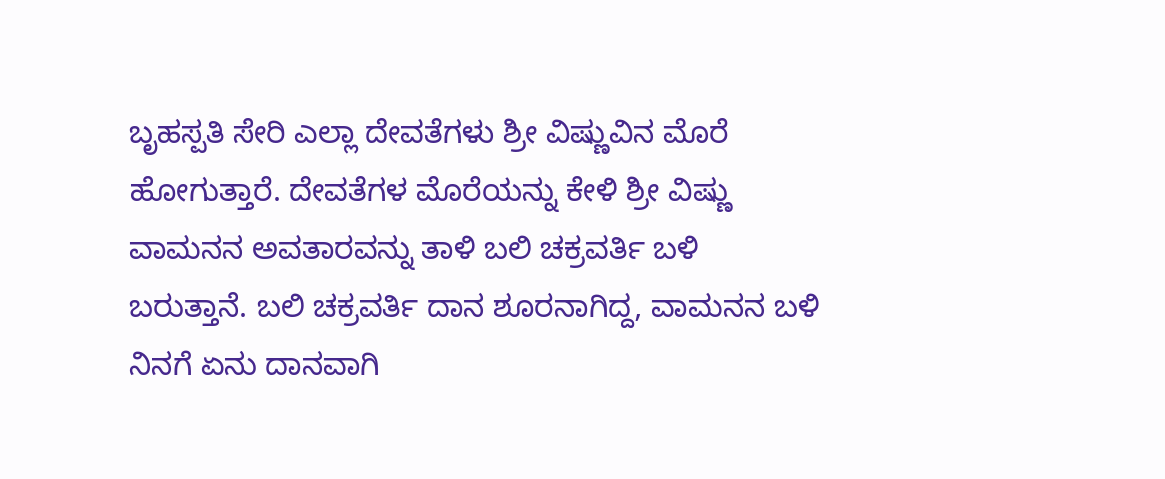ಬೃಹಸ್ಪತಿ ಸೇರಿ ಎಲ್ಲಾ ದೇವತೆಗಳು ಶ್ರೀ ವಿಷ್ಣುವಿನ ಮೊರೆ ಹೋಗುತ್ತಾರೆ. ದೇವತೆಗಳ ಮೊರೆಯನ್ನು ಕೇಳಿ ಶ್ರೀ ವಿಷ್ಣು ವಾಮನನ ಅವತಾರವನ್ನು ತಾಳಿ ಬಲಿ ಚಕ್ರವರ್ತಿ ಬಳಿ ಬರುತ್ತಾನೆ. ಬಲಿ ಚಕ್ರವರ್ತಿ ದಾನ ಶೂರನಾಗಿದ್ದ, ವಾಮನನ ಬಳಿ ನಿನಗೆ ಏನು ದಾನವಾಗಿ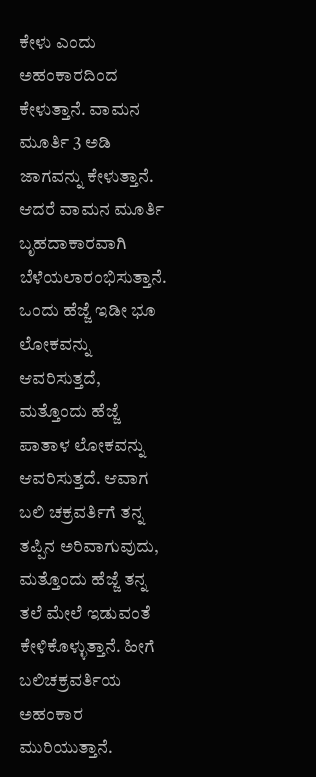ಕೇಳು ಎಂದು ಅಹಂಕಾರದಿಂದ ಕೇಳುತ್ತಾನೆ. ವಾಮನ ಮೂರ್ತಿ 3 ಅಡಿ ಜಾಗವನ್ನು ಕೇಳುತ್ತಾನೆ. ಆದರೆ ವಾಮನ ಮೂರ್ತಿ ಬೃಹದಾಕಾರವಾಗಿ ಬೆಳೆಯಲಾರಂಭಿಸುತ್ತಾನೆ. ಒಂದು ಹೆಜ್ಜೆ ಇಡೀ ಭೂ ಲೋಕವನ್ನು ಆವರಿಸುತ್ತದೆ, ಮತ್ತೊಂದು ಹೆಜ್ಜೆ ಪಾತಾಳ ಲೋಕವನ್ನು ಆವರಿಸುತ್ತದೆ. ಆವಾಗ ಬಲಿ ಚಕ್ರವರ್ತಿಗೆ ತನ್ನ ತಪ್ಪಿನ ಅರಿವಾಗುವುದು, ಮತ್ತೊಂದು ಹೆಜ್ಜೆ ತನ್ನ ತಲೆ ಮೇಲೆ ಇಡುವಂತೆ ಕೇಳಿಕೊಳ್ಳುತ್ತಾನೆ. ಹೀಗೆ ಬಲಿಚಕ್ರವರ್ತಿಯ ಅಹಂಕಾರ ಮುರಿಯುತ್ತಾನೆ.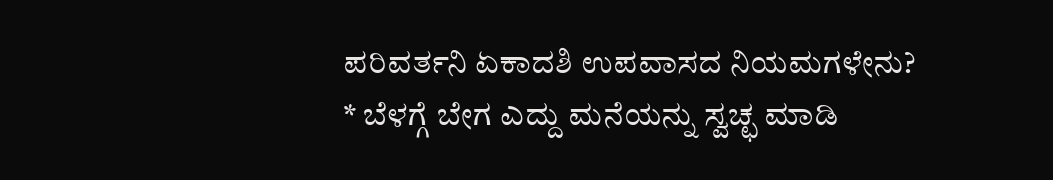ಪರಿವರ್ತನಿ ಏಕಾದಶಿ ಉಪವಾಸದ ನಿಯಮಗಳೇನು?
* ಬೆಳಗ್ಗೆ ಬೇಗ ಎದ್ದು ಮನೆಯನ್ನು ಸ್ವಚ್ಛ ಮಾಡಿ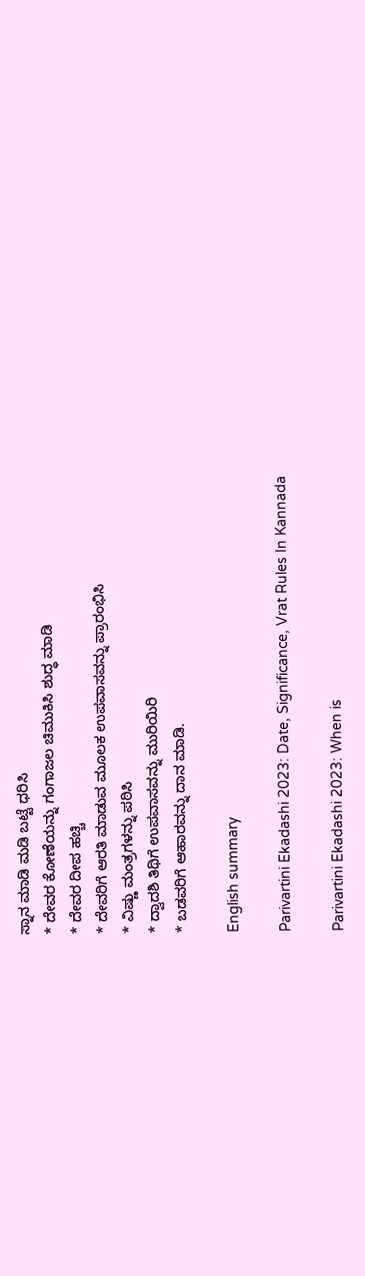ಸ್ನಾನ ಮಾಡಿ ಮಡಿ ಬಟ್ಟೆ ಧರಿಸಿ
* ದೇವರ ಕೋಣೆಯನ್ನು ಗಂಗಾಜಲ ಚಿಮುಕಿಸಿ ಶುದ್ಧ ಮಾಡಿ
* ದೇವರ ದೀಪ ಹಚ್ಚಿ
* ದೇವರಿಗೆ ಆರತಿ ಮಾಡುವ ಮೂಲಕ ಉಪವಾಸವನ್ನು ಪ್ರಾರಂಭಿಸಿ
* ವಿಷ್ಣು ಮಂತ್ರಗಳನ್ನು ಪಠಿಸಿ
* ದ್ವಾದಶಿ ತಿಥಿಗೆ ಉಪವಾಸವನ್ನು ಮುರಿಯಿರಿ
* ಬಡವರಿಗೆ ಆಹಾರವನ್ನು ದಾನ ಮಾಡಿ.

English summary

Parivartini Ekadashi 2023: Date, Significance, Vrat Rules In Kannada

Parivartini Ekadashi 2023: When is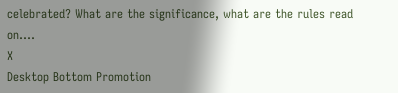celebrated? What are the significance, what are the rules read on....
X
Desktop Bottom Promotion